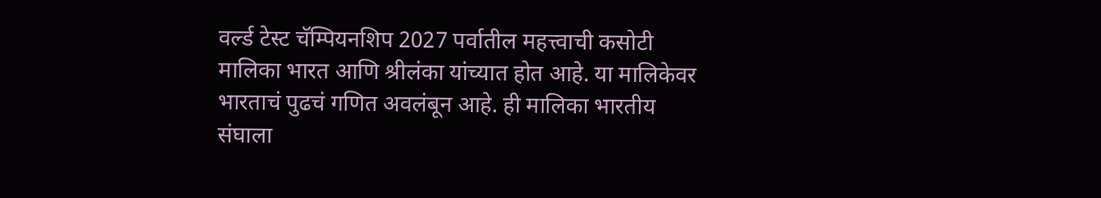वर्ल्ड टेस्ट चॅम्पियनशिप 2027 पर्वातील महत्त्वाची कसोटी मालिका भारत आणि श्रीलंका यांच्यात होत आहे. या मालिकेवर भारताचं पुढचं गणित अवलंबून आहे. ही मालिका भारतीय संघाला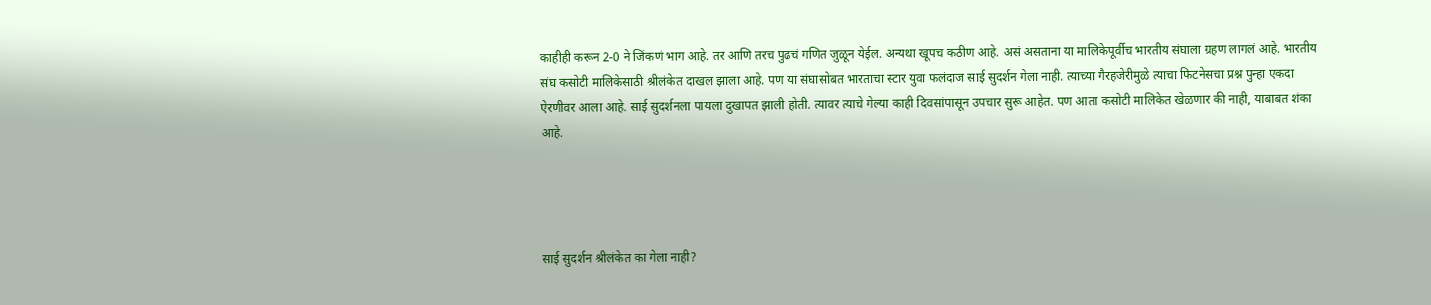काहीही करून 2-0 ने जिंकणं भाग आहे. तर आणि तरच पुढचं गणित जुळून येईल. अन्यथा खूपच कठीण आहे. असं असताना या मालिकेपूर्वीच भारतीय संघाला ग्रहण लागलं आहे. भारतीय संघ कसोटी मालिकेसाठी श्रीलंकेत दाखल झाला आहे. पण या संघासोबत भारताचा स्टार युवा फलंदाज साई सुदर्शन गेला नाही. त्याच्या गैरहजेरीमुळे त्याचा फिटनेसचा प्रश्न पुन्हा एकदा ऐरणीवर आला आहे. साई सुदर्शनला पायला दुखापत झाली होती. त्यावर त्याचे गेल्या काही दिवसांपासून उपचार सुरू आहेत. पण आता कसोटी मालिकेत खेळणार की नाही, याबाबत शंका आहे.




साई सुदर्शन श्रीलंकेत का गेला नाही?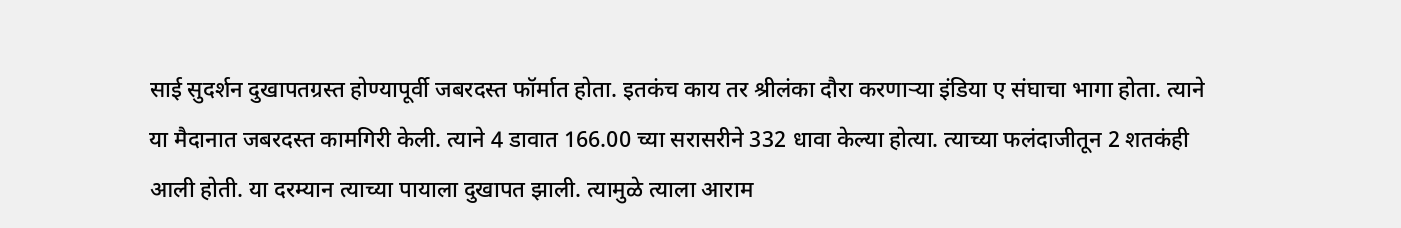साई सुदर्शन दुखापतग्रस्त होण्यापूर्वी जबरदस्त फॉर्मात होता. इतकंच काय तर श्रीलंका दौरा करणाऱ्या इंडिया ए संघाचा भागा होता. त्याने या मैदानात जबरदस्त कामगिरी केली. त्याने 4 डावात 166.00 च्या सरासरीने 332 धावा केल्या होत्या. त्याच्या फलंदाजीतून 2 शतकंही आली होती. या दरम्यान त्याच्या पायाला दुखापत झाली. त्यामुळे त्याला आराम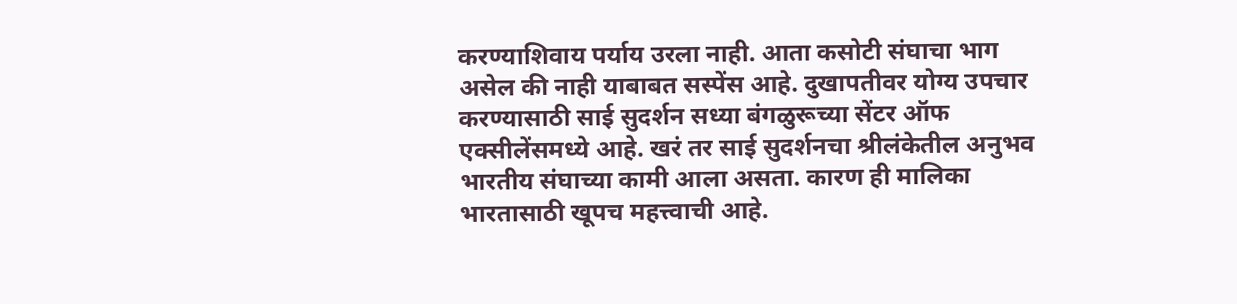करण्याशिवाय पर्याय उरला नाही. आता कसोटी संघाचा भाग असेल की नाही याबाबत सस्पेंस आहे. दुखापतीवर योग्य उपचार करण्यासाठी साई सुदर्शन सध्या बंगळुरूच्या सेंटर ऑफ एक्सीलेंसमध्ये आहे. खरं तर साई सुदर्शनचा श्रीलंकेतील अनुभव भारतीय संघाच्या कामी आला असता. कारण ही मालिका भारतासाठी खूपच महत्त्वाची आहे.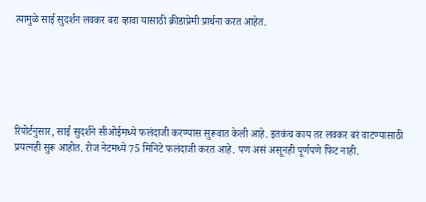त्यामुळे साई सुदर्शन लवकर बरा व्हावा यासाठी क्रीडाप्रेमी प्रार्थना करत आहेत.






रिपोर्टनुसार, साई सुदर्शने सीओईमध्ये फलंदाजी करण्यास सुरूवात केली आहे. इतकंच काय तर लवकर बरं वाटण्यासाठी प्रयत्नही सुरू आहोत. रोज नेटमध्ये 75 मिनिटे फलंदाजी करत आहे. पण असं असूनही पूर्णपणे फिट नाही.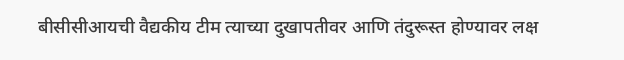बीसीसीआयची वैद्यकीय टीम त्याच्या दुखापतीवर आणि तंदुरूस्त होण्यावर लक्ष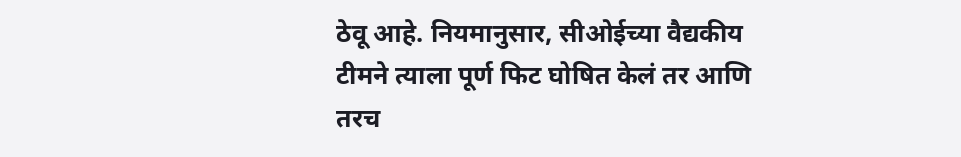ठेवू आहे. नियमानुसार, सीओईच्या वैद्यकीय टीमने त्याला पूर्ण फिट घोषित केलं तर आणि तरच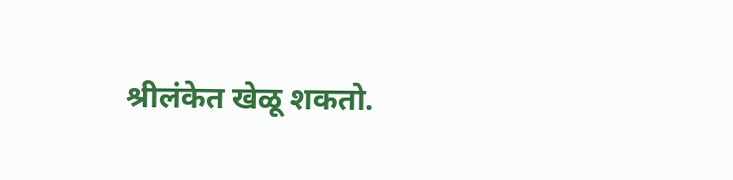श्रीलंकेत खेळू शकतो.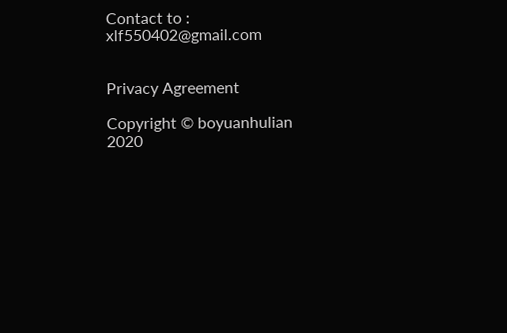Contact to : xlf550402@gmail.com


Privacy Agreement

Copyright © boyuanhulian 2020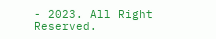- 2023. All Right Reserved.